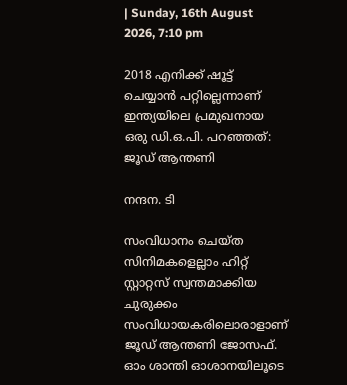| Sunday, 16th August 2026, 7:10 pm

2018 എനിക്ക് ഷൂട്ട് ചെയ്യാൻ പറ്റില്ലെന്നാണ് ഇന്ത്യയിലെ പ്രമുഖനായ ഒരു ഡി.ഒ.പി. പറഞ്ഞത്: ജൂഡ് ആന്തണി

നന്ദന. ടി

സംവിധാനം ചെയ്ത സിനിമകളെല്ലാം ഹിറ്റ് സ്റ്റാറ്റസ് സ്വന്തമാക്കിയ ചുരുക്കം സംവിധായകരിലൊരാളാണ് ജൂഡ് ആന്തണി ജോസഫ്. ഓം ശാന്തി ഓശാനയിലൂടെ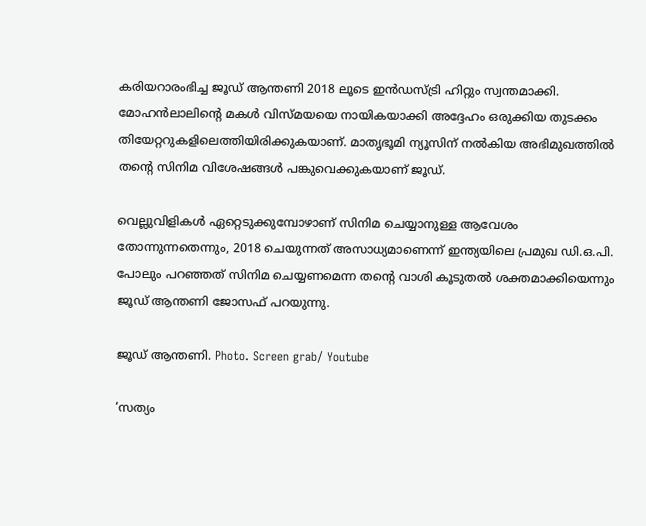കരിയറാരംഭിച്ച ജൂഡ് ആന്തണി 2018 ലൂടെ ഇൻഡസ്ട്രി ഹിറ്റും സ്വന്തമാക്കി. മോഹൻലാലിന്റെ മകൾ വിസ്മയയെ നായികയാക്കി അദ്ദേഹം ഒരുക്കിയ തുടക്കം തിയേറ്ററുകളിലെത്തിയിരിക്കുകയാണ്. മാതൃഭൂമി ന്യൂസിന് നൽകിയ അഭിമുഖത്തിൽ തന്റെ സിനിമ വിശേഷങ്ങൾ പങ്കുവെക്കുകയാണ് ജൂഡ്.

വെല്ലുവിളികൾ ഏറ്റെടുക്കുമ്പോഴാണ് സിനിമ ചെയ്യാനുള്ള ആവേശം തോന്നുന്നതെന്നും, 2018 ചെയുന്നത് അസാധ്യമാണെന്ന് ഇന്ത്യയിലെ പ്രമുഖ ഡി.ഒ.പി. പോലും പറഞ്ഞത് സിനിമ ചെയ്യണമെന്ന തന്റെ വാശി കൂടുതൽ ശക്തമാക്കിയെന്നും ജൂഡ് ആന്തണി ജോസഫ് പറയുന്നു.

ജൂഡ് ആന്തണി. Photo. Screen grab/ Youtube

‘സത്യം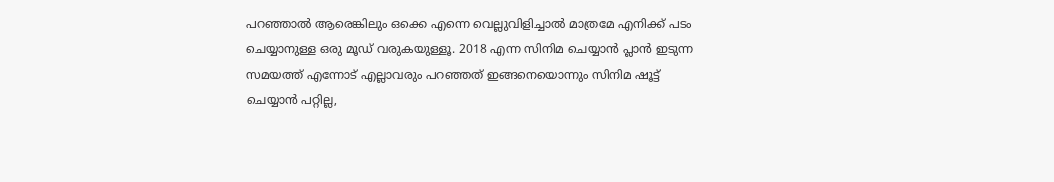പറഞ്ഞാൽ ആരെങ്കിലും ഒക്കെ എന്നെ വെല്ലുവിളിച്ചാൽ മാത്രമേ എനിക്ക് പടം ചെയ്യാനുള്ള ഒരു മൂഡ് വരുകയുള്ളൂ. 2018 എന്ന സിനിമ ചെയ്യാൻ പ്ലാൻ ഇടുന്ന സമയത്ത് എന്നോട് എല്ലാവരും പറഞ്ഞത് ഇങ്ങനെയൊന്നും സിനിമ ഷൂട്ട് ചെയ്യാൻ പറ്റില്ല,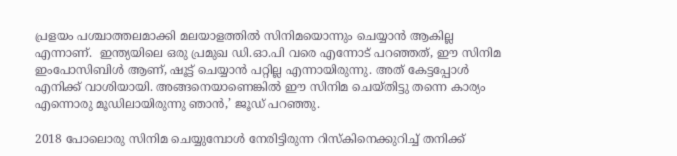പ്രളയം പശ്ചാത്തലമാക്കി മലയാളത്തിൽ സിനിമയൊന്നും ചെയ്യാൻ ആകില്ല  എന്നാണ്.  ഇന്ത്യയിലെ ഒരു പ്രമുഖ ഡി.ഓ.പി വരെ എന്നോട് പറഞ്ഞത്, ഈ സിനിമ ഇംപോസിബിൾ ആണ്, ഷൂട്ട് ചെയ്യാൻ പറ്റില്ല എന്നായിരുന്നു. അത് കേട്ടപ്പോൾ എനിക്ക് വാശിയായി. അങ്ങനെയാണെങ്കിൽ ഈ സിനിമ ചെയ്തിട്ടു തന്നെ കാര്യം എന്നൊരു മൂഡിലായിരുന്നു ഞാൻ,’ ജൂഡ് പറഞ്ഞു.

2018 പോലൊരു സിനിമ ചെയ്യുമ്പോൾ നേരിട്ടിരുന്ന റിസ്കിനെക്കുറിച്ച് തനിക്ക്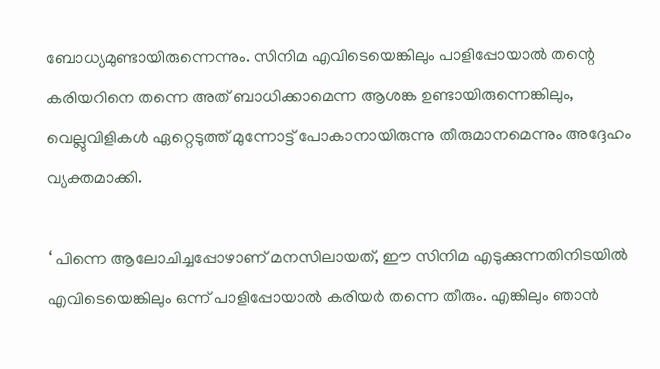ബോധ്യമുണ്ടായിരുന്നെന്നും. സിനിമ എവിടെയെങ്കിലും പാളിപ്പോയാൽ തന്റെ കരിയറിനെ തന്നെ അത് ബാധിക്കാമെന്ന ആശങ്ക ഉണ്ടായിരുന്നെങ്കിലും, വെല്ലുവിളികൾ ഏറ്റെടുത്ത് മുന്നോട്ട് പോകാനായിരുന്നു തീരുമാനമെന്നും അദ്ദേഹം വ്യക്തമാക്കി.

‘ പിന്നെ ആലോചിച്ചപ്പോഴാണ് മനസിലായത്, ഈ സിനിമ എടുക്കുന്നതിനിടയിൽ എവിടെയെങ്കിലും ഒന്ന് പാളിപ്പോയാൽ കരിയർ തന്നെ തീരും. എങ്കിലും ഞാൻ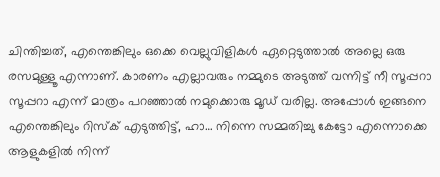ചിന്തിച്ചത്, എന്തെങ്കിലും ഒക്കെ വെല്ലുവിളികൾ ഏറ്റെടുത്താൽ അല്ലെ ഒരു രസമുള്ളൂ എന്നാണ്. കാരണം എല്ലാവരും നമ്മുടെ അടുത്ത് വന്നിട്ട് നീ സൂപ്പറാ സൂപ്പറാ എന്ന് മാത്രം പറഞ്ഞാൽ നമുക്കൊരു മൂഡ് വരില്ല. അപ്പോൾ ഇങ്ങനെ എന്തെങ്കിലും റിസ്‌ക് എടുത്തിട്ട്, ഹാ… നിന്നെ സമ്മതിച്ചു കേട്ടോ എന്നൊക്കെ ആളുകളിൽ നിന്ന്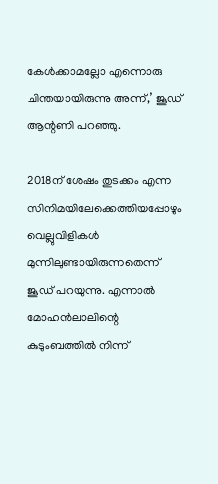കേൾക്കാമല്ലോ എന്നൊരു ചിന്തയായിരുന്നു അന്ന്,’ ജൂഡ് ആന്റണി പറഞ്ഞു.

2018ന് ശേഷം തുടക്കം എന്ന സിനിമയിലേക്കെത്തിയപ്പോഴും വെല്ലുവിളികൾ മുന്നിലുണ്ടായിരുന്നതെന്ന് ജൂഡ് പറയുന്നു. എന്നാൽ മോഹൻലാലിന്റെ കുടുംബത്തിൽ നിന്ന്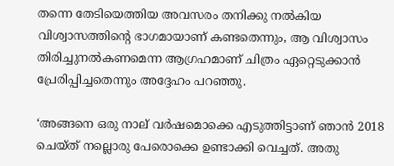തന്നെ തേടിയെത്തിയ അവസരം തനിക്കു നൽകിയ വിശ്വാസത്തിന്റെ ഭാഗമായാണ് കണ്ടതെന്നും, ആ വിശ്വാസം തിരിച്ചുനൽകണമെന്ന ആഗ്രഹമാണ് ചിത്രം ഏറ്റെടുക്കാൻ പ്രേരിപ്പിച്ചതെന്നും അദ്ദേഹം പറഞ്ഞു.

‘അങ്ങനെ ഒരു നാല് വർഷമൊക്കെ എടുത്തിട്ടാണ് ഞാൻ 2018 ചെയ്ത് നല്ലൊരു പേരൊക്കെ ഉണ്ടാക്കി വെച്ചത്. അതു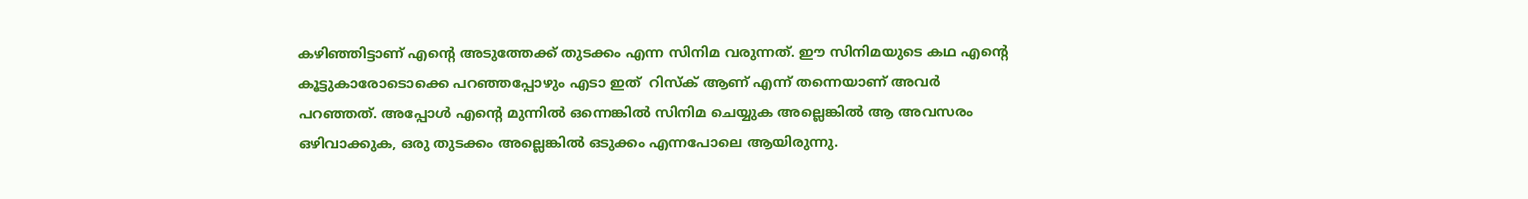കഴിഞ്ഞിട്ടാണ് എന്റെ അടുത്തേക്ക് തുടക്കം എന്ന സിനിമ വരുന്നത്. ഈ സിനിമയുടെ കഥ എന്റെ കൂട്ടുകാരോടൊക്കെ പറഞ്ഞപ്പോഴും എടാ ഇത്  റിസ്‌ക് ആണ് എന്ന് തന്നെയാണ് അവർ പറഞ്ഞത്. അപ്പോൾ എന്റെ മുന്നിൽ ഒന്നെങ്കിൽ സിനിമ ചെയ്യുക അല്ലെങ്കിൽ ആ അവസരം ഒഴിവാക്കുക, ഒരു തുടക്കം അല്ലെങ്കിൽ ഒടുക്കം എന്നപോലെ ആയിരുന്നു.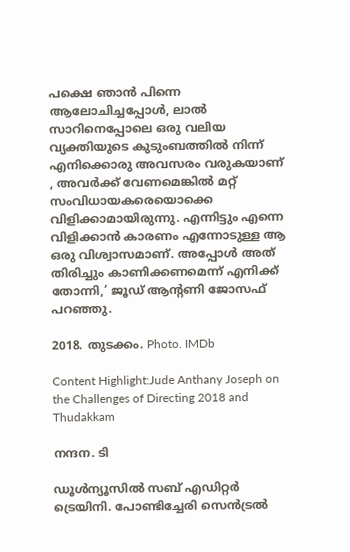പക്ഷെ ഞാൻ പിന്നെ ആലോചിച്ചപ്പോൾ, ലാൽ സാറിനെപ്പോലെ ഒരു വലിയ വ്യക്തിയുടെ കുടുംബത്തിൽ നിന്ന് എനിക്കൊരു അവസരം വരുകയാണ് , അവർക്ക് വേണമെങ്കിൽ മറ്റ് സംവിധായകരെയൊക്കെ വിളിക്കാമായിരുന്നു. എന്നിട്ടും എന്നെ വിളിക്കാൻ കാരണം എന്നോടുള്ള ആ ഒരു വിശ്വാസമാണ്. അപ്പോൾ അത് തിരിച്ചും കാണിക്കണമെന്ന് എനിക്ക് തോന്നി,’ ജൂഡ് ആന്റണി ജോസഫ് പറഞ്ഞു.

2018. തുടക്കം. Photo. IMDb

Content Highlight:Jude Anthany Joseph on the Challenges of Directing 2018 and Thudakkam

നന്ദന. ടി

ഡൂള്‍ന്യൂസില്‍ സബ് എഡിറ്റര്‍ ട്രെയിനി. പോണ്ടിച്ചേരി സെന്‍ട്രല്‍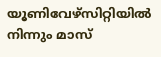യൂണിവേഴ്‌സിറ്റിയില്‍ നിന്നും മാസ്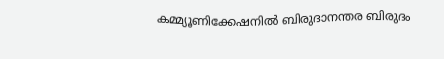കമ്മ്യൂണിക്കേഷനില്‍ ബിരുദാനന്തര ബിരുദം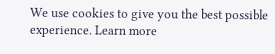We use cookies to give you the best possible experience. Learn more